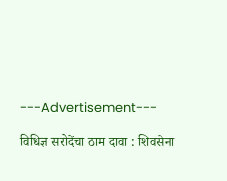---Advertisement---

विधिज्ञ सरोदेंचा ठाम दावा : शिवसेना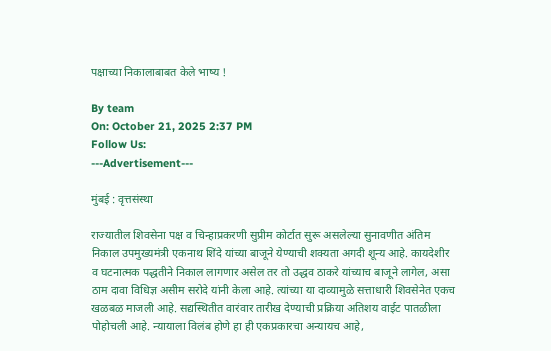पक्षाच्या निकालाबाबत केले भाष्य !

By team
On: October 21, 2025 2:37 PM
Follow Us:
---Advertisement---

मुंबई : वृत्तसंस्था

राज्यातील शिवसेना पक्ष व चिन्हाप्रकरणी सुप्रीम कोर्टात सुरू असलेल्या सुनावणीत अंतिम निकाल उपमुख्यमंत्री एकनाथ शिंदे यांच्या बाजूने येण्याची शक्यता अगदी शून्य आहे. कायदेशीर व घटनात्मक पद्धतीने निकाल लागणार असेल तर तो उद्धव ठाकरे यांच्याच बाजूने लागेल, असा ठाम दावा विधिज्ञ असीम सरोदे यांनी केला आहे. त्यांच्या या दाव्यामुळे सत्ताधारी शिवसेनेत एकच खळबळ माजली आहे. सद्यस्थितीत वारंवार तारीख देण्याची प्रक्रिया अतिशय वाईट पातळीला पोहोचली आहे. न्यायाला विलंब होणे हा ही एकप्रकारचा अन्यायच आहे,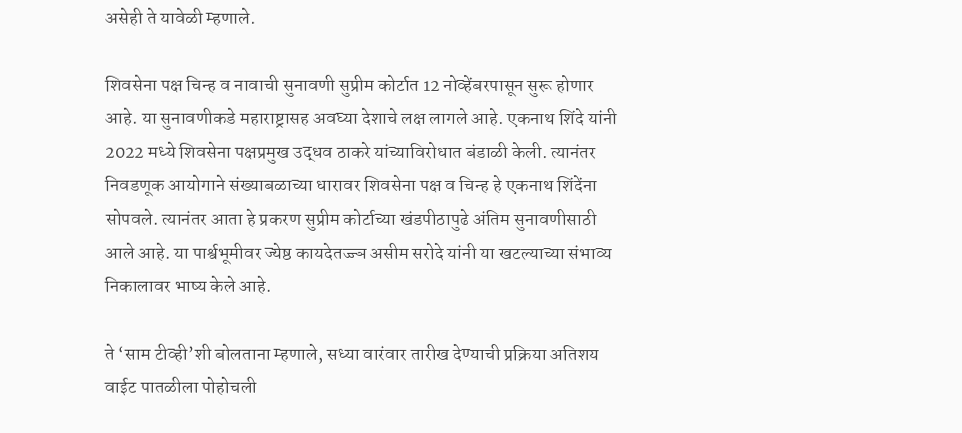असेही ते यावेळी म्हणाले.

शिवसेना पक्ष चिन्ह व नावाची सुनावणी सुप्रीम कोर्टात 12 नोव्हेंबरपासून सुरू होणार आहे. या सुनावणीकडे महाराष्ट्रासह अवघ्या देशाचे लक्ष लागले आहे. एकनाथ शिंदे यांनी 2022 मध्ये शिवसेना पक्षप्रमुख उद्धव ठाकरे यांच्याविरोधात बंडाळी केली. त्यानंतर निवडणूक आयोगाने संख्याबळाच्या धारावर शिवसेना पक्ष व चिन्ह हे एकनाथ शिंदेंना सोपवले. त्यानंतर आता हे प्रकरण सुप्रीम कोर्टाच्या खंडपीठापुढे अंतिम सुनावणीसाठी आले आहे. या पार्श्वभूमीवर ज्येष्ठ कायदेतज्ज्ञ असीम सरोदे यांनी या खटल्याच्या संभाव्य निकालावर भाष्य केले आहे.

ते ‘साम टीव्ही’शी बोलताना म्हणाले, सध्या वारंवार तारीख देण्याची प्रक्रिया अतिशय वाईट पातळीला पोहोचली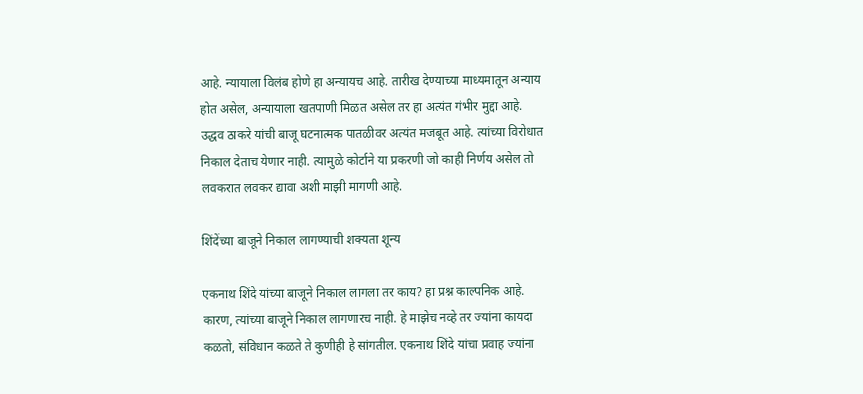आहे. न्यायाला विलंब होणे हा अन्यायच आहे. तारीख देण्याच्या माध्यमातून अन्याय होत असेल, अन्यायाला खतपाणी मिळत असेल तर हा अत्यंत गंभीर मुद्दा आहे. उद्धव ठाकरे यांची बाजू घटनात्मक पातळीवर अत्यंत मजबूत आहे. त्यांच्या विरोधात निकाल देताच येणार नाही. त्यामुळे कोर्टाने या प्रकरणी जो काही निर्णय असेल तो लवकरात लवकर द्यावा अशी माझी मागणी आहे.

शिंदेंच्या बाजूने निकाल लागण्याची शक्यता शून्य

एकनाथ शिंदे यांच्या बाजूने निकाल लागला तर काय? हा प्रश्न काल्पनिक आहे. कारण, त्यांच्या बाजूने निकाल लागणारच नाही. हे माझेच नव्हे तर ज्यांना कायदा कळतो, संविधान कळते ते कुणीही हे सांगतील. एकनाथ शिंदे यांचा प्रवाह ज्यांना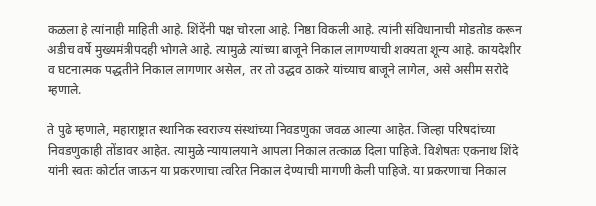कळला हे त्यांनाही माहिती आहे. शिंदेंनी पक्ष चोरला आहे. निष्ठा विकली आहे. त्यांनी संविधानाची मोडतोड करून अडीच वर्षे मुख्यमंत्रीपदही भोगले आहे. त्यामुळे त्यांच्या बाजूने निकाल लागण्याची शक्यता शून्य आहे. कायदेशीर व घटनात्मक पद्धतीने निकाल लागणार असेल, तर तो उद्धव ठाकरे यांच्याच बाजूने लागेल, असे असीम सरोदे म्हणाले.

ते पुढे म्हणाले, महाराष्ट्रात स्थानिक स्वराज्य संस्थांच्या निवडणुका जवळ आल्या आहेत. जिल्हा परिषदांच्या निवडणुकाही तोंडावर आहेत. त्यामुळे न्यायालयाने आपला निकाल तत्काळ दिला पाहिजे. विशेषतः एकनाथ शिंदे यांनी स्वतः कोर्टात जाऊन या प्रकरणाचा त्वरित निकाल देण्याची मागणी केली पाहिजे. या प्रकरणाचा निकाल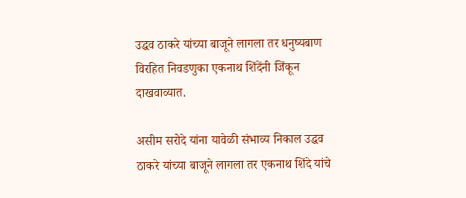उद्धव ठाकरे यांच्या बाजूने लागला तर धनुष्यबाण विरहित निवडणुका एकनाथ शिंदेंनी जिंकून दाखवाव्यात.

असीम सरोदे यांना यावेळी संभाव्य निकाल उद्धव ठाकरे यांच्या बाजूने लागला तर एकनाथ शिंदे यांचे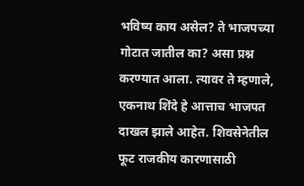भविष्य काय असेल? ते भाजपच्या गोटात जातील का? असा प्रश्न करण्यात आला. त्यावर ते म्हणाले, एकनाथ शिंदे हे आत्ताच भाजपत दाखल झाले आहेत. शिवसेनेतील फूट राजकीय कारणासाठी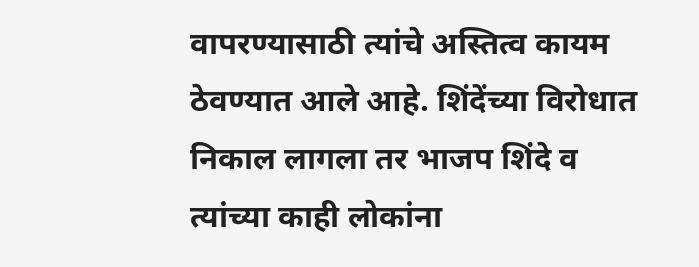वापरण्यासाठी त्यांचे अस्तित्व कायम ठेवण्यात आले आहे. शिंदेंच्या विरोधात निकाल लागला तर भाजप शिंदे व त्यांच्या काही लोकांना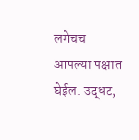लगेचच आपल्या पक्षात घेईल. उद्धट,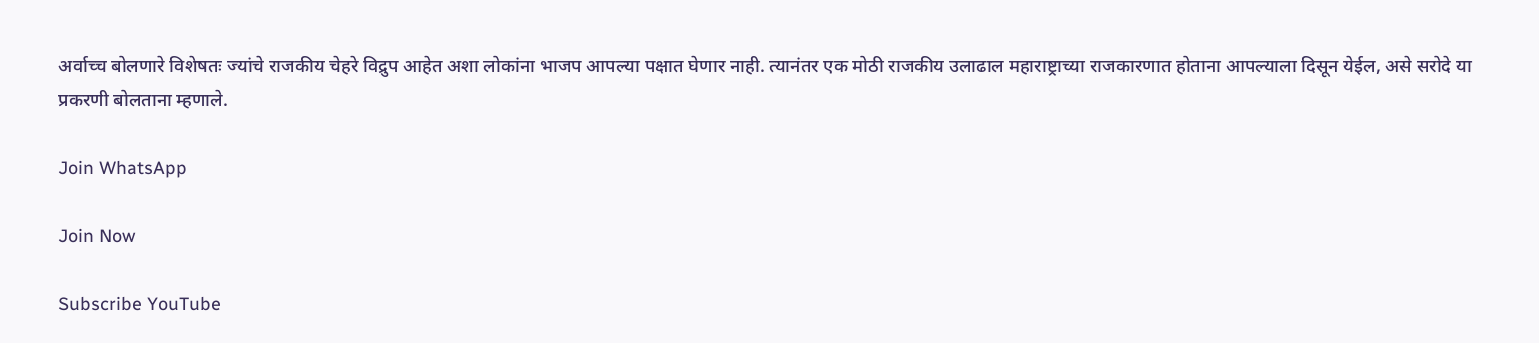अर्वाच्च बोलणारे विशेषतः ज्यांचे राजकीय चेहरे विद्रुप आहेत अशा लोकांना भाजप आपल्या पक्षात घेणार नाही. त्यानंतर एक मोठी राजकीय उलाढाल महाराष्ट्राच्या राजकारणात होताना आपल्याला दिसून येईल, असे सरोदे या प्रकरणी बोलताना म्हणाले.

Join WhatsApp

Join Now

Subscribe YouTube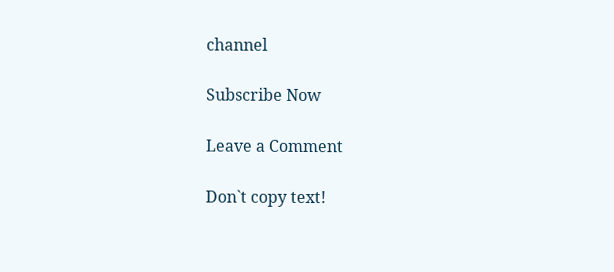channel

Subscribe Now

Leave a Comment

Don`t copy text!